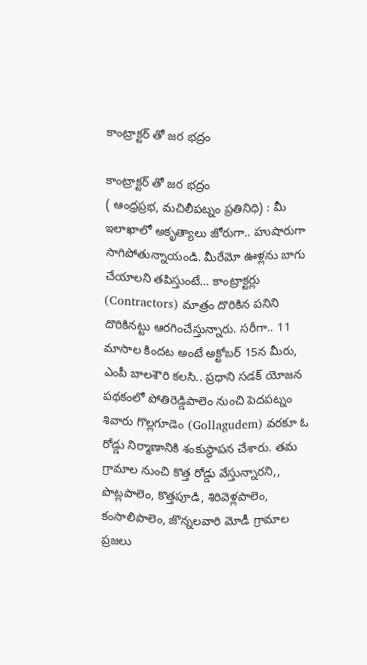కాంట్రాక్టర్ తో జర భద్రం

కాంట్రాక్టర్ తో జర భద్రం
( ఆంధ్రప్రభ, మచిలీపట్నం ప్రతినిధి) : మీ ఇలాఖాలో అకృత్యాలు జోరుగా.. హుషారుగా సాగిపోతున్నాయండి. మీరేమో ఊళ్లను బాగు చేయాలని తపిస్తుంటే… కాంట్రాక్టర్లు (Contractors) మాత్రం దొరికిన పనిని దొరికినట్టు ఆరగించేస్తున్నారు. సరీగా.. 11 మాసాల కిందట అంటే అక్టోబర్ 15న మీరు, ఎంపీ బాలశౌరి కలసి.. ప్రధాని సడక్ యోజన పథకంలో పోతిరెడ్డిపాలెం నుంచి పెదపట్నం శివారు గొల్లగూడెం (Gollagudem) వరకూ ఓ రోడ్డు నిర్మాణానికి శంకుస్థాపన చేశారు. తమ గ్రామాల నుంచి కొత్త రోడ్డు వేస్తున్నారని,, పొట్లపాలెం, కొత్తపూడి, శిరివెళ్లపాలెం, కంసాలిపాలెం, జొన్నలవారి మోడీ గ్రామాల ప్రజలు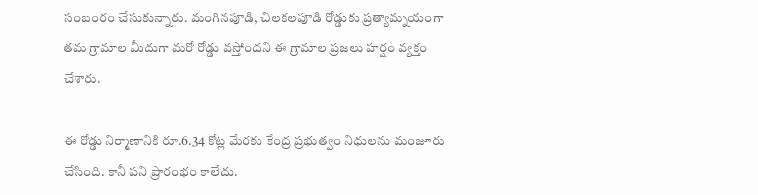సంబంరం చేసుకున్నారు. మంగినపూడి, చిలకలపూడి రోడ్డుకు ప్రత్యామ్నయంగా తమ గ్రామాల మీదుగా మరో రోడ్డు వస్తోందని ఈ గ్రామాల ప్రజలు హర్షం వ్యక్తం చేశారు.

ఈ రోడ్డు నిర్మాణానికి రూ.6.34 కోట్ల మేరకు కేంద్ర ప్రభుత్వం నిధులను మంజూరు చేసింది. కానీ పని ప్రారంభం కాలేదు.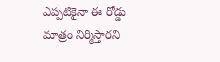ఎప్పటికైనా ఈ రోడ్డు మాత్రం నిర్మిస్తారని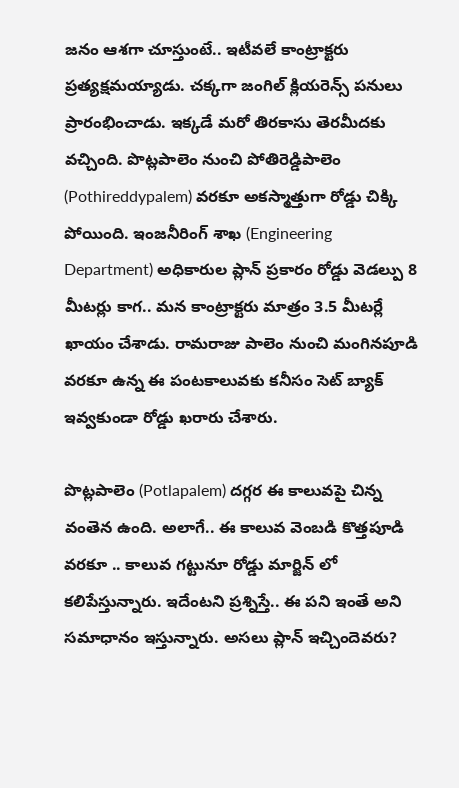జనం ఆశగా చూస్తుంటే.. ఇటీవలే కాంట్రాక్టరు ప్రత్యక్షమయ్యాడు. చక్కగా జంగిల్ క్లియరెన్స్ పనులు ప్రారంభించాడు. ఇక్కడే మరో తిరకాసు తెరమీదకు వచ్చింది. పొట్లపాలెం నుంచి పోతిరెడ్డిపాలెం (Pothireddypalem) వరకూ అకస్మాత్తుగా రోడ్డు చిక్కి పోయింది. ఇంజనీరింగ్ శాఖ (Engineering Department) అధికారుల ప్లాన్ ప్రకారం రోడ్డు వెడల్పు 8 మీటర్లు కాగ.. మన కాంట్రాక్టరు మాత్రం 3.5 మీటర్లే ఖాయం చేశాడు. రామరాజు పాలెం నుంచి మంగినపూడి వరకూ ఉన్న ఈ పంటకాలువకు కనీసం సెట్ బ్యాక్ ఇవ్వకుండా రోడ్డు ఖరారు చేశారు.

పొట్లపాలెం (Potlapalem) దగ్గర ఈ కాలువపై చిన్న వంతెన ఉంది. అలాగే.. ఈ కాలువ వెంబడి కొత్తపూడి వరకూ .. కాలువ గట్టునూ రోడ్డు మార్జిన్ లో కలిపేస్తున్నారు. ఇదేంటని ప్రశ్నిస్తే.. ఈ పని ఇంతే అని సమాధానం ఇస్తున్నారు. అసలు ప్లాన్ ఇచ్చిందెవరు?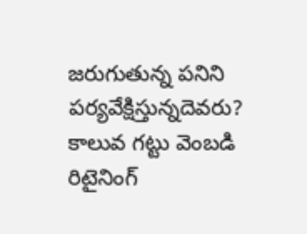జరుగుతున్న పనిని పర్యవేక్షిస్తున్నదెవరు? కాలువ గట్టు వెంబడి రిటైనింగ్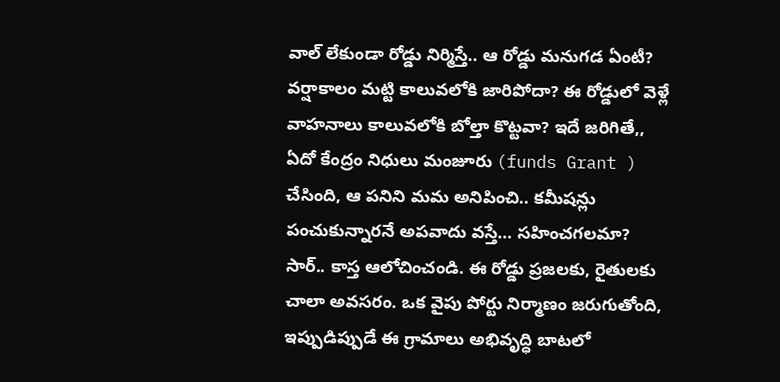వాల్ లేకుండా రోడ్డు నిర్మిస్తే.. ఆ రోడ్డు మనుగడ ఏంటీ? వర్షాకాలం మట్టి కాలువలోకి జారిపోదా? ఈ రోడ్డులో వెళ్లే వాహనాలు కాలువలోకి బోల్తా కొట్టవా? ఇదే జరిగితే,, ఏదో కేంద్రం నిధులు మంజూరు (funds Grant ) చేసింది, ఆ పనిని మమ అనిపించి.. కమీషన్లు పంచుకున్నారనే అపవాదు వస్తే… సహించగలమా? సార్.. కాస్త ఆలోచించండి. ఈ రోడ్డు ప్రజలకు, రైతులకు చాలా అవసరం. ఒక వైపు పోర్టు నిర్మాణం జరుగుతోంది, ఇప్పుడిప్పుడే ఈ గ్రామాలు అభివృద్ధి బాటలో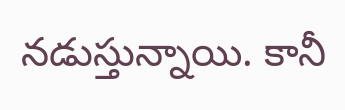నడుస్తున్నాయి. కానీ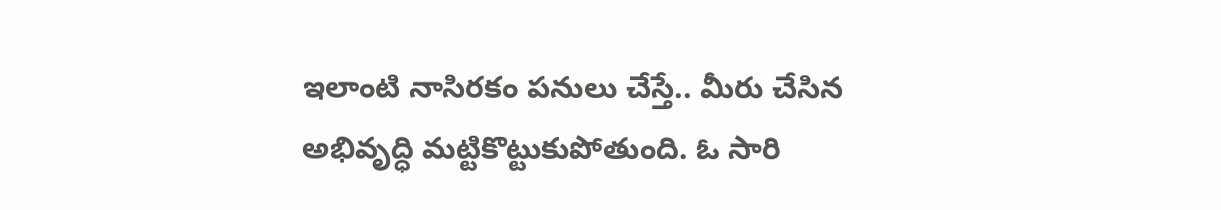ఇలాంటి నాసిరకం పనులు చేస్తే.. మీరు చేసిన అభివృద్ధి మట్టికొట్టుకుపోతుంది. ఓ సారి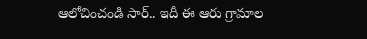ఆలోచించండి సార్.. ఇదీ ఈ ఆరు గ్రామాల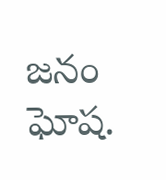జనం ఘోష.